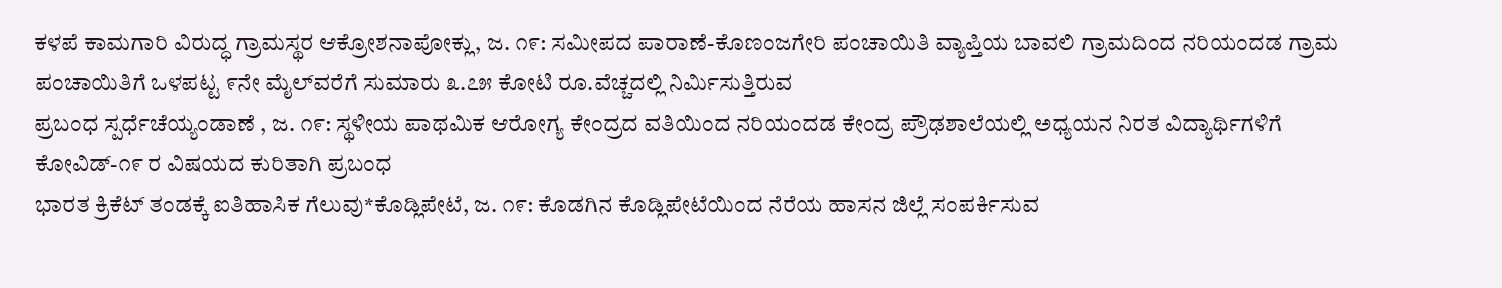ಕಳಪೆ ಕಾಮಗಾರಿ ವಿರುದ್ಧ ಗ್ರಾಮಸ್ಥರ ಆಕ್ರೋಶನಾಪೋಕ್ಲು, ಜ. ೧೯: ಸಮೀಪದ ಪಾರಾಣೆ-ಕೊಣಂಜಗೇರಿ ಪಂಚಾಯಿತಿ ವ್ಯಾಪ್ತಿಯ ಬಾವಲಿ ಗ್ರಾಮದಿಂದ ನರಿಯಂದಡ ಗ್ರಾಮ ಪಂಚಾಯಿತಿಗೆ ಒಳಪಟ್ಟ ೯ನೇ ಮೈಲ್‌ವರೆಗೆ ಸುಮಾರು ೩.೭೫ ಕೋಟಿ ರೂ.ವೆಚ್ಚದಲ್ಲಿ ನಿರ್ಮಿಸುತ್ತಿರುವ
ಪ್ರಬಂಧ ಸ್ಪರ್ಧೆಚೆಯ್ಯಂಡಾಣೆ , ಜ. ೧೯: ಸ್ಥಳೀಯ ಪಾಥಮಿಕ ಆರೋಗ್ಯ ಕೇಂದ್ರದ ವತಿಯಿಂದ ನರಿಯಂದಡ ಕೇಂದ್ರ ಪ್ರೌಢಶಾಲೆಯಲ್ಲಿ ಅಧ್ಯಯನ ನಿರತ ವಿದ್ಯಾರ್ಥಿಗಳಿಗೆ ಕೋವಿಡ್-೧೯ ರ ವಿಷಯದ ಕುರಿತಾಗಿ ಪ್ರಬಂಧ
ಭಾರತ ಕ್ರಿಕೆಟ್ ತಂಡಕ್ಕೆ ಐತಿಹಾಸಿಕ ಗೆಲುವು*ಕೊಡ್ಲಿಪೇಟೆ, ಜ. ೧೯: ಕೊಡಗಿನ ಕೊಡ್ಲಿಪೇಟೆಯಿಂದ ನೆರೆಯ ಹಾಸನ ಜಿಲ್ಲೆ ಸಂಪರ್ಕಿಸುವ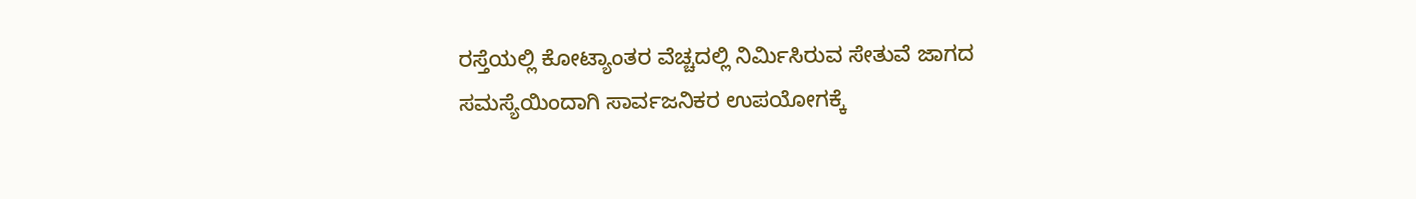ರಸ್ತೆಯಲ್ಲಿ ಕೋಟ್ಯಾಂತರ ವೆಚ್ಚದಲ್ಲಿ ನಿರ್ಮಿಸಿರುವ ಸೇತುವೆ ಜಾಗದ ಸಮಸ್ಯೆಯಿಂದಾಗಿ ಸಾರ್ವಜನಿಕರ ಉಪಯೋಗಕ್ಕೆ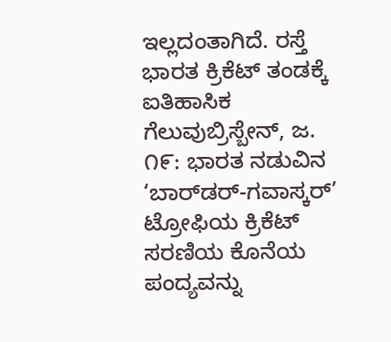ಇಲ್ಲದಂತಾಗಿದೆ. ರಸ್ತೆ
ಭಾರತ ಕ್ರಿಕೆಟ್ ತಂಡಕ್ಕೆ ಐತಿಹಾಸಿಕ ಗೆಲುವುಬ್ರಿಸ್ಬೇನ್, ಜ. ೧೯: ಭಾರತ ನಡುವಿನ ‘ಬಾರ್‌ಡರ್-ಗವಾಸ್ಕರ್’ ಟ್ರೋಫಿಯ ಕ್ರಿಕೆಟ್ ಸರಣಿಯ ಕೊನೆಯ ಪಂದ್ಯವನ್ನು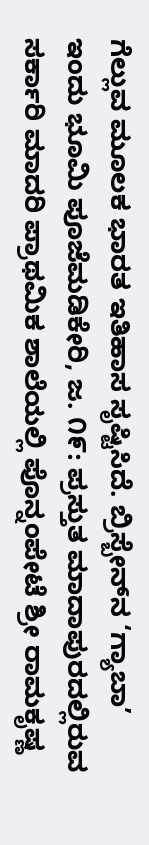ಗೆಲ್ಲುವ ಮೂಲಕ ಭಾರತ ಇತಿಹಾಸ ಸೃಷ್ಟಿಸಿದೆ. ಬ್ರಿಸ್ಬೇನ್‌ನ ‘ಗ್ಯಾಬಾ’
ಇಂದು ಭೂಮಿ ಪೂಜೆಮಡಿಕೇರಿ, ಜ. ೧೯: ಪ್ರಸ್ತುತ ಮಾದಾಪುರದಲ್ಲಿರುವ ಸರ್ಕಾರಿ ಮಾದರಿ ಪ್ರಾಥಮಿಕ ಶಾಲೆಯಲ್ಲಿ ಪೊನ್ನಂಪೇಟೆ ಶ್ರೀ ರಾಮಕೃಷ್ಣ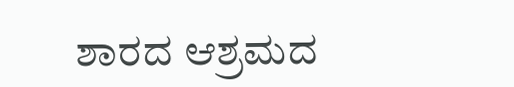ಶಾರದ ಆಶ್ರಮದ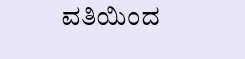ವತಿಯಿಂದ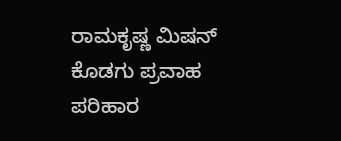ರಾಮಕೃಷ್ಣ ಮಿಷನ್ ಕೊಡಗು ಪ್ರವಾಹ ಪರಿಹಾರ